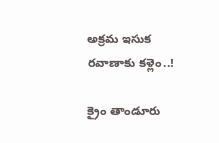అక్రమ ఇసుక రవాణాకు కళ్లెం..!

క్రైం తాండూరు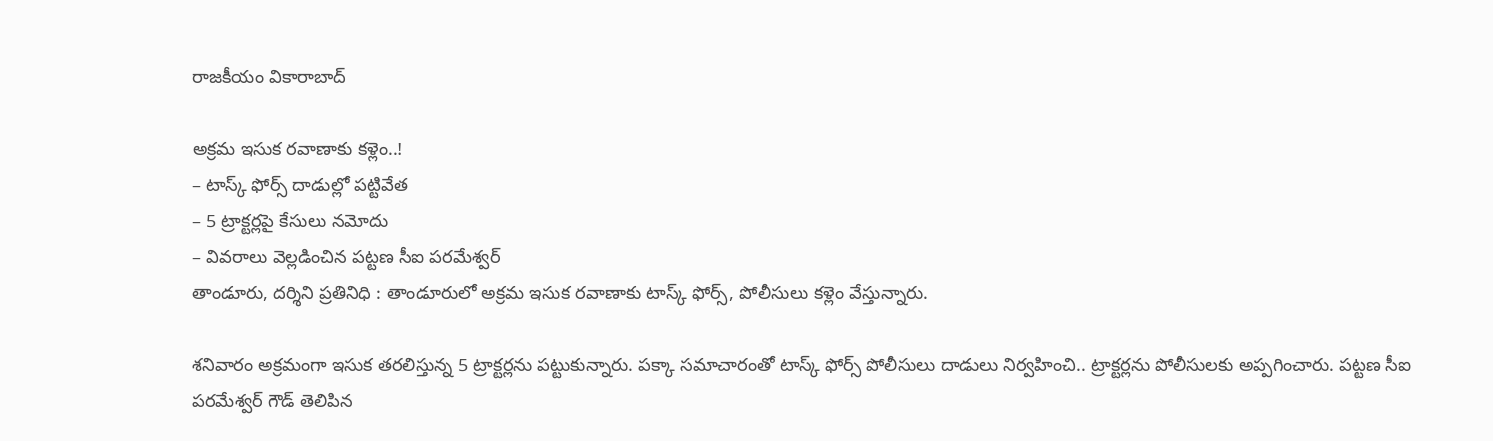రాజకీయం వికారాబాద్

అక్రమ ఇసుక రవాణాకు కళ్లెం..!
– టాస్క్ ఫోర్స్‌ దాడుల్లో పట్టివేత
– 5 ట్రాక్టర్లపై కేసులు నమోదు
– వివరాలు వెల్లడించిన పట్టణ సీఐ పరమేశ్వర్
తాండూరు, దర్శిని ప్రతినిధి : తాండూరులో అక్రమ ఇసుక రవాణాకు టాస్క్ ఫోర్స్, పోలీసులు కళ్లెం వేస్తున్నారు.

శనివారం అక్రమంగా ఇసుక తరలిస్తున్న 5 ట్రాక్టర్లను పట్టుకున్నారు. పక్కా సమాచారంతో టాస్క్ ఫోర్స్‌ పోలీసులు దాడులు నిర్వహించి.. ట్రాక్టర్లను పోలీసులకు అప్పగించారు. పట్టణ సీఐ పరమేశ్వర్ గౌడ్ తెలిపిన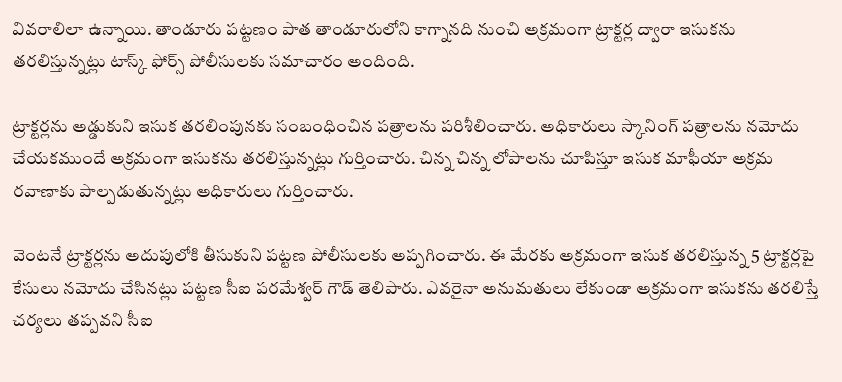వివరాలిలా ఉన్నాయి. తాండూరు పట్టణం పాత తాండూరులోని కాగ్నానది నుంచి అక్రమంగా ట్రాక్టర్ల ద్వారా ఇసుకను తరలిస్తున్నట్లు టాస్క్ ఫోర్స్ పోలీసులకు సమాచారం అందింది.

ట్రాక్టర్లను అడ్డుకుని ఇసుక తరలింపునకు సంబంధించిన పత్రాలను పరిశీలించారు. అధికారులు స్కానింగ్‌ పత్రాలను నమోదు చేయకముందే అక్రమంగా ఇసుకను తరలిస్తున్నట్లు గుర్తించారు. చిన్న చిన్న లోపాలను చూపిస్తూ ఇసుక మాఫీయా అక్రమ రవాణాకు పాల్పడుతున్నట్లు అధికారులు గుర్తించారు.

వెంటనే ట్రాక్టర్లను అదుపులోకి తీసుకుని పట్టణ పోలీసులకు అప్పగించారు. ఈ మేరకు అక్రమంగా ఇసుక తరలిస్తున్న 5 ట్రాక్టర్లపై కేసులు నమోదు చేసినట్లు పట్టణ సీఐ పరమేశ్వర్ గౌడ్ తెలిపారు. ఎవరైనా అనుమతులు లేకుండా అక్రమంగా ఇసుకను తరలిస్తే చర్యలు తప్పవని సీఐ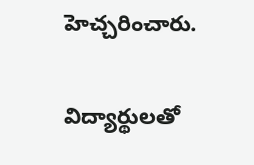హెచ్చరించారు.

విద్యార్థులతో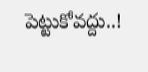పెట్టుకోవద్దు..!